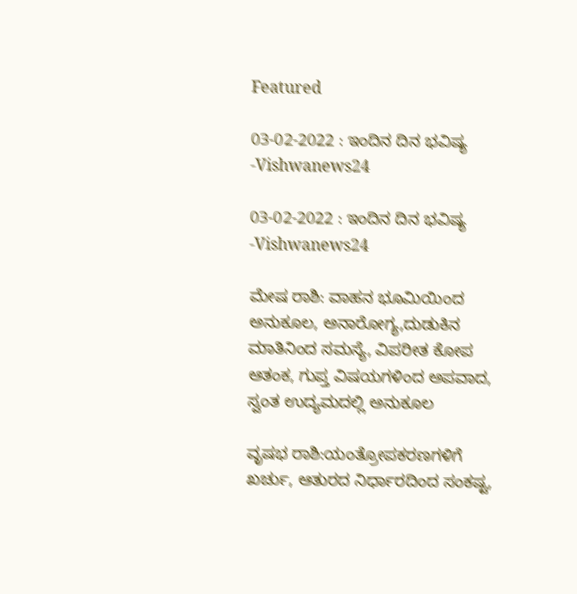Featured

03-02-2022 : ಇಂದಿನ ದಿನ ಭವಿಷ್ಯ -Vishwanews24

03-02-2022 : ಇಂದಿನ ದಿನ ಭವಿಷ್ಯ -Vishwanews24

ಮೇಷ ರಾಶಿ: ವಾಹನ ಭೂಮಿಯಿಂದ ಅನುಕೂಲ, ಅನಾರೋಗ್ಯ,ದುಡುಕಿನ ಮಾತಿನಿಂದ ಸಮಸ್ಯೆ, ವಿಪರೀತ ಕೋಪ ಆತಂಕ, ಗುಪ್ತ ವಿಷಯಗಳಿಂದ ಅಪವಾದ, ಸ್ವಂತ ಉದ್ಯಮದಲ್ಲಿ ಅನುಕೂಲ

ವೃಷಭ ರಾಶಿ:ಯಂತ್ರೋಪಕರಣಗಳಿಗೆ ಖರ್ಚು, ಆತುರದ ನಿರ್ಧಾರದಿಂದ ಸಂಕಷ್ಟ,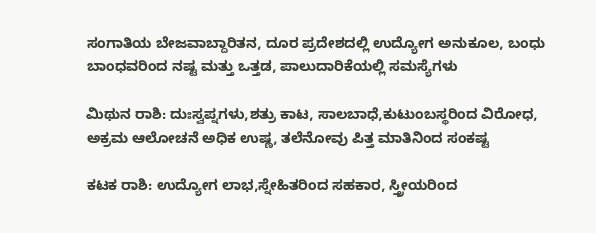ಸಂಗಾತಿಯ ಬೇಜವಾಬ್ದಾರಿತನ, ದೂರ ಪ್ರದೇಶದಲ್ಲಿ ಉದ್ಯೋಗ ಅನುಕೂಲ, ಬಂಧು ಬಾಂಧವರಿಂದ ನಷ್ಟ ಮತ್ತು ಒತ್ತಡ, ಪಾಲುದಾರಿಕೆಯಲ್ಲಿ ಸಮಸ್ಯೆಗಳು

ಮಿಥುನ ರಾಶಿ: ದುಃಸ್ವಪ್ನಗಳು,ಶತ್ರು ಕಾಟ, ಸಾಲಬಾಧೆ,ಕುಟುಂಬಸ್ಥರಿಂದ ವಿರೋಧ, ಅಕ್ರಮ ಆಲೋಚನೆ ಅಧಿಕ ಉಷ್ಣ, ತಲೆನೋವು ಪಿತ್ತ ಮಾತಿನಿಂದ ಸಂಕಷ್ಟ

ಕಟಕ ರಾಶಿ: ಉದ್ಯೋಗ ಲಾಭ,ಸ್ನೇಹಿತರಿಂದ ಸಹಕಾರ, ಸ್ತ್ರೀಯರಿಂದ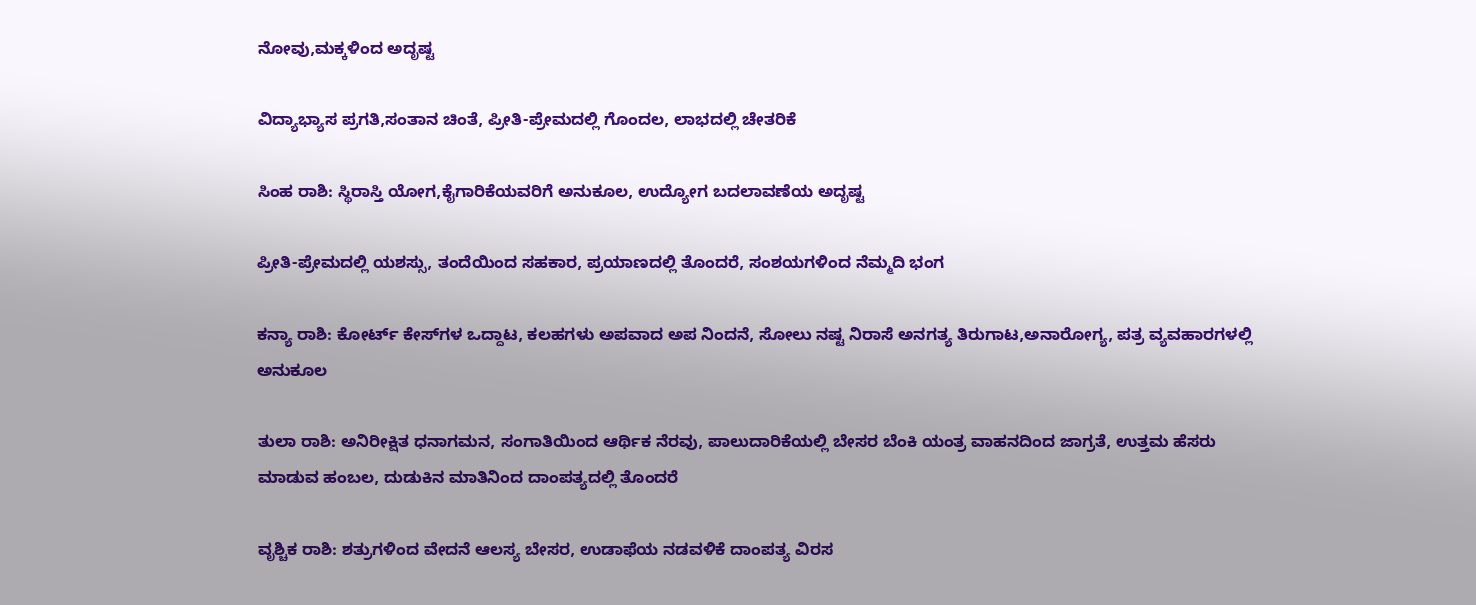ನೋವು,ಮಕ್ಕಳಿಂದ ಅದೃಷ್ಟ

ವಿದ್ಯಾಭ್ಯಾಸ ಪ್ರಗತಿ,ಸಂತಾನ ಚಿಂತೆ, ಪ್ರೀತಿ-ಪ್ರೇಮದಲ್ಲಿ ಗೊಂದಲ, ಲಾಭದಲ್ಲಿ ಚೇತರಿಕೆ

ಸಿಂಹ ರಾಶಿ: ಸ್ಥಿರಾಸ್ತಿ ಯೋಗ,ಕೈಗಾರಿಕೆಯವರಿಗೆ ಅನುಕೂಲ, ಉದ್ಯೋಗ ಬದಲಾವಣೆಯ ಅದೃಷ್ಟ

ಪ್ರೀತಿ-ಪ್ರೇಮದಲ್ಲಿ ಯಶಸ್ಸು, ತಂದೆಯಿಂದ ಸಹಕಾರ, ಪ್ರಯಾಣದಲ್ಲಿ ತೊಂದರೆ, ಸಂಶಯಗಳಿಂದ ನೆಮ್ಮದಿ ಭಂಗ

ಕನ್ಯಾ ರಾಶಿ: ಕೋರ್ಟ್ ಕೇಸ್‍ಗಳ ಒದ್ದಾಟ, ಕಲಹಗಳು ಅಪವಾದ ಅಪ ನಿಂದನೆ, ಸೋಲು ನಷ್ಟ ನಿರಾಸೆ ಅನಗತ್ಯ ತಿರುಗಾಟ,ಅನಾರೋಗ್ಯ, ಪತ್ರ ವ್ಯವಹಾರಗಳಲ್ಲಿ ಅನುಕೂಲ

ತುಲಾ ರಾಶಿ: ಅನಿರೀಕ್ಷಿತ ಧನಾಗಮನ, ಸಂಗಾತಿಯಿಂದ ಆರ್ಥಿಕ ನೆರವು, ಪಾಲುದಾರಿಕೆಯಲ್ಲಿ ಬೇಸರ ಬೆಂಕಿ ಯಂತ್ರ ವಾಹನದಿಂದ ಜಾಗ್ರತೆ, ಉತ್ತಮ ಹೆಸರು ಮಾಡುವ ಹಂಬಲ, ದುಡುಕಿನ ಮಾತಿನಿಂದ ದಾಂಪತ್ಯದಲ್ಲಿ ತೊಂದರೆ

ವೃಶ್ಚಿಕ ರಾಶಿ: ಶತ್ರುಗಳಿಂದ ವೇದನೆ ಆಲಸ್ಯ ಬೇಸರ, ಉಡಾಫೆಯ ನಡವಳಿಕೆ ದಾಂಪತ್ಯ ವಿರಸ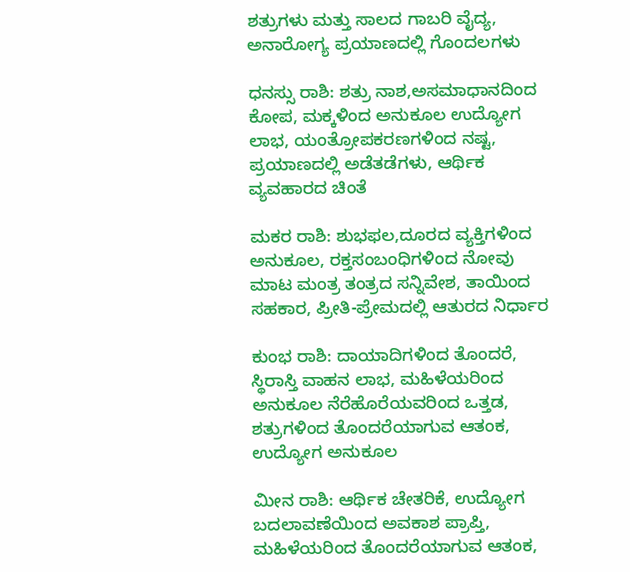ಶತ್ರುಗಳು ಮತ್ತು ಸಾಲದ ಗಾಬರಿ ವೈದ್ಯ, ಅನಾರೋಗ್ಯ ಪ್ರಯಾಣದಲ್ಲಿ ಗೊಂದಲಗಳು

ಧನಸ್ಸು ರಾಶಿ: ಶತ್ರು ನಾಶ,ಅಸಮಾಧಾನದಿಂದ ಕೋಪ, ಮಕ್ಕಳಿಂದ ಅನುಕೂಲ ಉದ್ಯೋಗ ಲಾಭ, ಯಂತ್ರೋಪಕರಣಗಳಿಂದ ನಷ್ಟ, ಪ್ರಯಾಣದಲ್ಲಿ ಅಡೆತಡೆಗಳು, ಆರ್ಥಿಕ ವ್ಯವಹಾರದ ಚಿಂತೆ

ಮಕರ ರಾಶಿ: ಶುಭಫಲ,ದೂರದ ವ್ಯಕ್ತಿಗಳಿಂದ ಅನುಕೂಲ, ರಕ್ತಸಂಬಂಧಿಗಳಿಂದ ನೋವು ಮಾಟ ಮಂತ್ರ ತಂತ್ರದ ಸನ್ನಿವೇಶ, ತಾಯಿಂದ ಸಹಕಾರ, ಪ್ರೀತಿ-ಪ್ರೇಮದಲ್ಲಿ ಆತುರದ ನಿರ್ಧಾರ

ಕುಂಭ ರಾಶಿ: ದಾಯಾದಿಗಳಿಂದ ತೊಂದರೆ, ಸ್ಥಿರಾಸ್ತಿ ವಾಹನ ಲಾಭ, ಮಹಿಳೆಯರಿಂದ ಅನುಕೂಲ ನೆರೆಹೊರೆಯವರಿಂದ ಒತ್ತಡ, ಶತ್ರುಗಳಿಂದ ತೊಂದರೆಯಾಗುವ ಆತಂಕ, ಉದ್ಯೋಗ ಅನುಕೂಲ

ಮೀನ ರಾಶಿ: ಆರ್ಥಿಕ ಚೇತರಿಕೆ, ಉದ್ಯೋಗ ಬದಲಾವಣೆಯಿಂದ ಅವಕಾಶ ಪ್ರಾಪ್ತಿ, ಮಹಿಳೆಯರಿಂದ ತೊಂದರೆಯಾಗುವ ಆತಂಕ,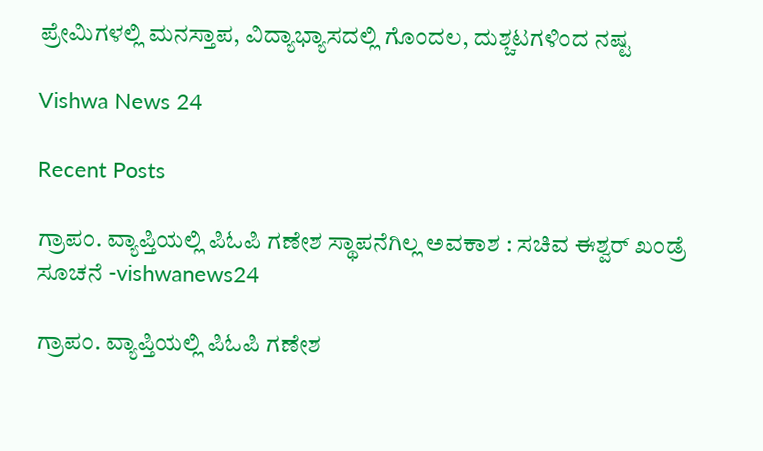ಪ್ರೇಮಿಗಳಲ್ಲಿ ಮನಸ್ತಾಪ, ವಿದ್ಯಾಭ್ಯಾಸದಲ್ಲಿ ಗೊಂದಲ, ದುಶ್ಚಟಗಳಿಂದ ನಷ್ಟ

Vishwa News 24

Recent Posts

ಗ್ರಾಪಂ. ವ್ಯಾಪ್ತಿಯಲ್ಲಿ ಪಿಓಪಿ ಗಣೇಶ ಸ್ಥಾಪನೆಗಿಲ್ಲ ಅವಕಾಶ : ಸಚಿವ ಈಶ್ವರ್‌ ಖಂಡ್ರೆ ಸೂಚನೆ -vishwanews24

ಗ್ರಾಪಂ. ವ್ಯಾಪ್ತಿಯಲ್ಲಿ ಪಿಓಪಿ ಗಣೇಶ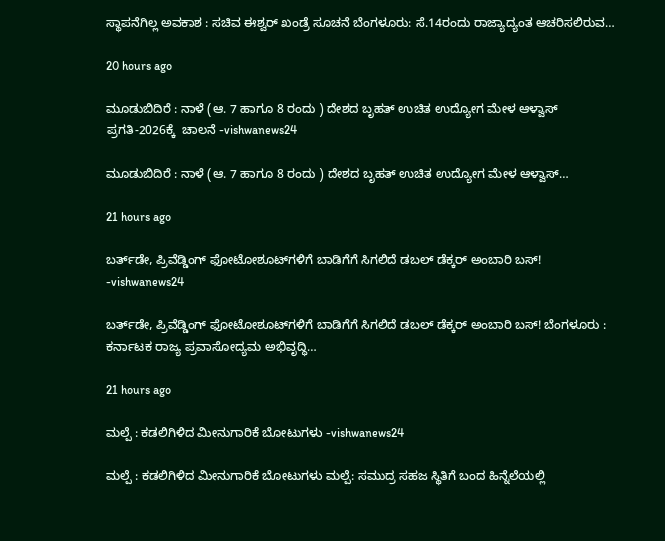ಸ್ಥಾಪನೆಗಿಲ್ಲ ಅವಕಾಶ : ಸಚಿವ ಈಶ್ವರ್‌ ಖಂಡ್ರೆ ಸೂಚನೆ ಬೆಂಗಳೂರು: ಸೆ.14ರಂದು ರಾಜ್ಯಾದ್ಯಂತ ಆಚರಿಸಲಿರುವ…

20 hours ago

ಮೂಡುಬಿದಿರೆ : ನಾಳೆ (ಆ. 7 ಹಾಗೂ 8 ರಂದು ) ದೇಶದ ಬೃಹತ್ ಉಚಿತ ಉದ್ಯೋಗ ಮೇಳ ಆಳ್ವಾಸ್ ಪ್ರಗತಿ-2026ಕ್ಕೆ  ಚಾಲನೆ -vishwanews24

ಮೂಡುಬಿದಿರೆ : ನಾಳೆ (ಆ. 7 ಹಾಗೂ 8 ರಂದು ) ದೇಶದ ಬೃಹತ್ ಉಚಿತ ಉದ್ಯೋಗ ಮೇಳ ಆಳ್ವಾಸ್…

21 hours ago

ಬರ್ತ್‌ಡೇ, ಪ್ರಿವೆಡ್ಡಿಂಗ್‌ ಫೋಟೋಶೂಟ್‌ಗಳಿಗೆ ಬಾಡಿಗೆಗೆ ಸಿಗಲಿದೆ ಡಬಲ್‌ ಡೆಕ್ಕರ್‌ ಅಂಬಾರಿ ಬಸ್‌! -vishwanews24

ಬರ್ತ್‌ಡೇ, ಪ್ರಿವೆಡ್ಡಿಂಗ್‌ ಫೋಟೋಶೂಟ್‌ಗಳಿಗೆ ಬಾಡಿಗೆಗೆ ಸಿಗಲಿದೆ ಡಬಲ್‌ ಡೆಕ್ಕರ್‌ ಅಂಬಾರಿ ಬಸ್‌! ಬೆಂಗಳೂರು : ಕರ್ನಾಟಕ ರಾಜ್ಯ ಪ್ರವಾಸೋದ್ಯಮ ಅಭಿವೃದ್ಧಿ…

21 hours ago

ಮಲ್ಪೆ : ಕಡಲಿಗಿಳಿದ ಮೀನುಗಾರಿಕೆ ಬೋಟುಗಳು -vishwanews24

ಮಲ್ಪೆ : ಕಡಲಿಗಿಳಿದ ಮೀನುಗಾರಿಕೆ ಬೋಟುಗಳು ಮಲ್ಪೆ: ಸಮುದ್ರ ಸಹಜ ಸ್ಥಿತಿಗೆ ಬಂದ ಹಿನ್ನೆಲೆಯಲ್ಲಿ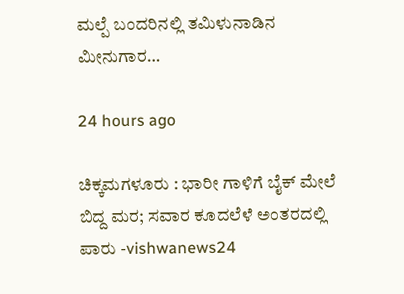ಮಲ್ಪೆ ಬಂದರಿನಲ್ಲಿ ತಮಿಳುನಾಡಿನ ಮೀನುಗಾರ…

24 hours ago

ಚಿಕ್ಕಮಗಳೂರು : ಭಾರೀ ಗಾಳಿಗೆ ಬೈಕ್ ಮೇಲೆ ಬಿದ್ದ ಮರ; ಸವಾರ ಕೂದಲೆಳೆ ಅಂತರದಲ್ಲಿ ಪಾರು -vishwanews24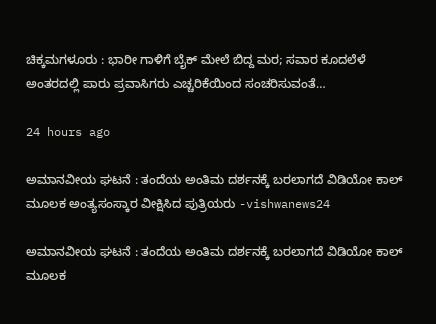ಚಿಕ್ಕಮಗಳೂರು : ಭಾರೀ ಗಾಳಿಗೆ ಬೈಕ್ ಮೇಲೆ ಬಿದ್ದ ಮರ; ಸವಾರ ಕೂದಲೆಳೆ ಅಂತರದಲ್ಲಿ ಪಾರು ಪ್ರವಾಸಿಗರು ಎಚ್ಚರಿಕೆಯಿಂದ ಸಂಚರಿಸುವಂತೆ…

24 hours ago

ಅಮಾನವೀಯ ಘಟನೆ : ತಂದೆಯ ಅಂತಿಮ ದರ್ಶನಕ್ಕೆ ಬರಲಾಗದೆ ವಿಡಿಯೋ ಕಾಲ್ ಮೂಲಕ ಅಂತ್ಯಸಂಸ್ಕಾರ ವೀಕ್ಷಿಸಿದ ಪುತ್ರಿಯರು -vishwanews24

ಅಮಾನವೀಯ ಘಟನೆ : ತಂದೆಯ ಅಂತಿಮ ದರ್ಶನಕ್ಕೆ ಬರಲಾಗದೆ ವಿಡಿಯೋ ಕಾಲ್ ಮೂಲಕ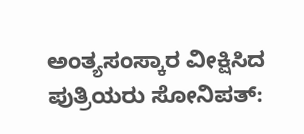ಅಂತ್ಯಸಂಸ್ಕಾರ ವೀಕ್ಷಿಸಿದ ಪುತ್ರಿಯರು ಸೋನಿಪತ್: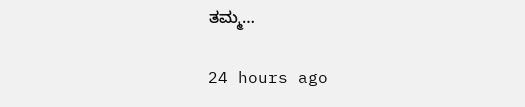ತಮ್ಮ…

24 hours ago